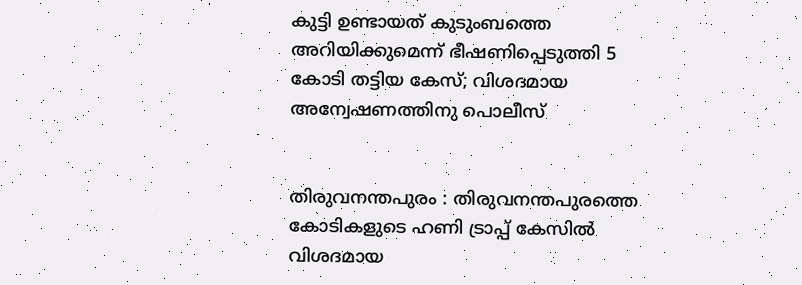കുട്ടി ഉണ്ടായത് കുടുംബത്തെ അറിയിക്കുമെന്ന് ഭീഷണിപ്പെടുത്തി 5 കോടി തട്ടിയ കേസ്; വിശദമായ അന്വേഷണത്തിനു പൊലീസ്


തിരുവനന്തപുരം : തിരുവനന്തപുരത്തെ കോടികളുടെ ഹണി ട്രാപ്പ് കേസില്‍ വിശദമായ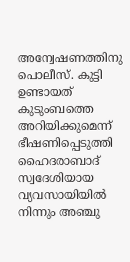അന്വേഷണത്തിനു പൊലീസ്. കുട്ടി ഉണ്ടായത് കുടുംബത്തെ അറിയിക്കുമെന്ന് ഭീഷണിപ്പെടുത്തി ഹൈദരാബാദ് സ്വദേശിയായ വ്യവസായിയില്‍ നിന്നും അഞ്ചു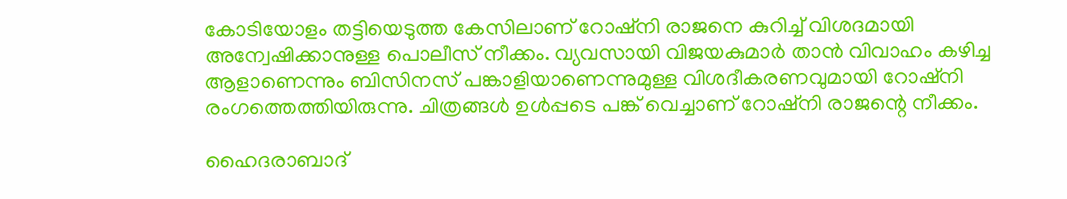കോടിയോളം തട്ടിയെടുത്ത കേസിലാണ് റോഷ്നി രാജനെ കുറിച്ച് വിശദമായി അന്വേഷിക്കാനുള്ള പൊലീസ് നീക്കം. വ്യവസായി വിജയകുമാര്‍ താന്‍ വിവാഹം കഴിച്ച ആളാണെന്നും ബിസിനസ് പങ്കാളിയാണെന്നുമുള്ള വിശദീകരണവുമായി റോഷ്നി രംഗത്തെത്തിയിരുന്നു. ചിത്രങ്ങള്‍ ഉള്‍പ്പടെ പങ്ക് വെച്ചാണ് റോഷ്നി രാജന്റെ നീക്കം.

ഹൈദരാബാദ്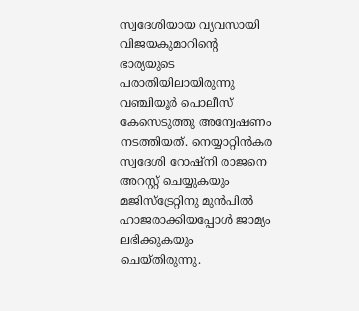സ്വദേശിയായ വ്യവസായി വിജയകുമാറിന്റെ ഭാര്യയുടെ പരാതിയിലായിരുന്നു വഞ്ചിയൂര്‍ പൊലീസ് കേസെടുത്തു അന്വേഷണം നടത്തിയത്. നെയ്യാറ്റിന്‍കര സ്വദേശി റോഷ്നി രാജനെ അറസ്റ്റ് ചെയ്യുകയും മജിസ്ട്രേറ്റിനു മുന്‍പില്‍ ഹാജരാക്കിയപ്പോള്‍ ജാമ്യം ലഭിക്കുകയും ചെയ്തിരുന്നു.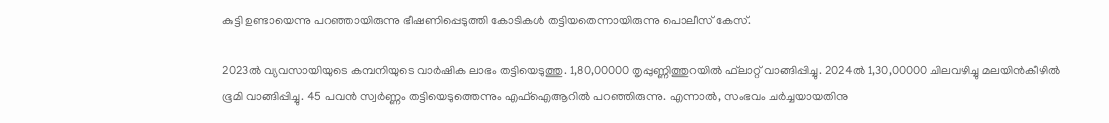കുട്ടി ഉണ്ടായെന്നു പറഞ്ഞായിരുന്നു ഭീഷണിപ്പെടുത്തി കോടികള്‍ തട്ടിയതെന്നായിരുന്നു പൊലീസ് കേസ്.

2023ല്‍ വ്യവസായിയുടെ കമ്പനിയുടെ വാര്‍ഷിക ലാഭം തട്ടിയെടുത്തു. 1,80,00000 തൃപ്പുണ്ണിത്തുറയില്‍ ഫ്‌ലാറ്റ് വാങ്ങിപ്പിച്ചു. 2024ല്‍ 1,30,00000 ചിലവഴിച്ചു മലയിന്‍കീഴില്‍ ഭൂമി വാങ്ങിപ്പിച്ചു. 45 പവന്‍ സ്വര്‍ണ്ണം തട്ടിയെടുത്തെന്നും എഫ്‌ഐആറില്‍ പറഞ്ഞിരുന്നു. എന്നാല്‍, സംഭവം ചര്‍ച്ചയായതിനു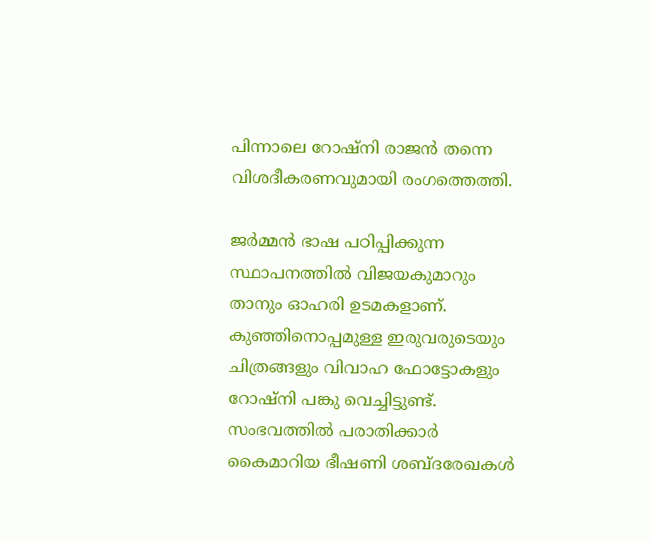പിന്നാലെ റോഷ്നി രാജന്‍ തന്നെ വിശദീകരണവുമായി രംഗത്തെത്തി.

ജര്‍മ്മന്‍ ഭാഷ പഠിപ്പിക്കുന്ന സ്ഥാപനത്തില്‍ വിജയകുമാറും താനും ഓഹരി ഉടമകളാണ്. കുഞ്ഞിനൊപ്പമുള്ള ഇരുവരുടെയും ചിത്രങ്ങളും വിവാഹ ഫോട്ടോകളും റോഷ്നി പങ്കു വെച്ചിട്ടുണ്ട്. സംഭവത്തില്‍ പരാതിക്കാര്‍ കൈമാറിയ ഭീഷണി ശബ്ദരേഖകള്‍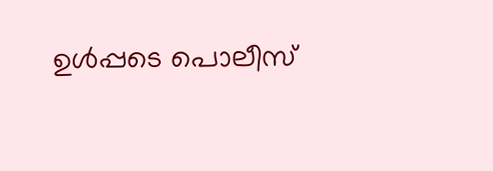ഉള്‍പ്പടെ പൊലീസ്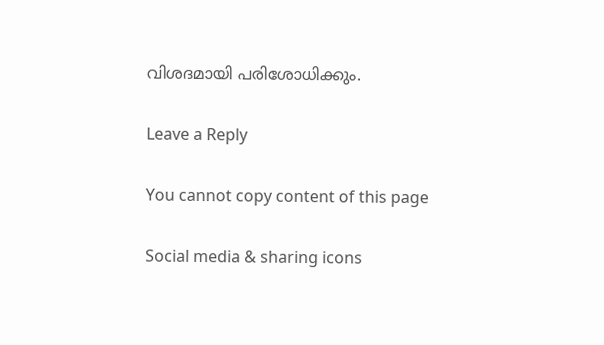വിശദമായി പരിശോധിക്കും.

Leave a Reply

You cannot copy content of this page

Social media & sharing icons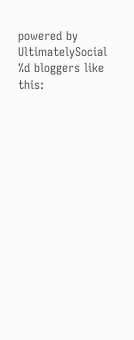powered by UltimatelySocial
%d bloggers like this: